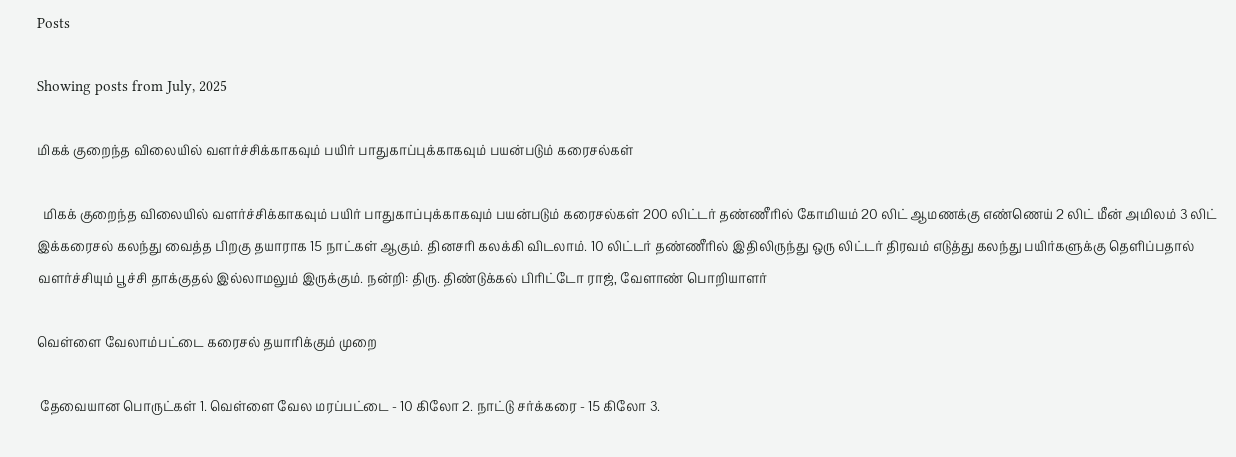Posts

Showing posts from July, 2025

மிகக் குறைந்த விலையில் வளர்ச்சிக்காகவும் பயிர் பாதுகாப்புக்காகவும் பயன்படும் கரைசல்கள்

  மிகக் குறைந்த விலையில் வளர்ச்சிக்காகவும் பயிர் பாதுகாப்புக்காகவும் பயன்படும் கரைசல்கள் 200 லிட்டர் தண்ணீரில் கோமியம் 20 லிட் ஆமணக்கு எண்ணெய் 2 லிட் மீன் அமிலம் 3 லிட் இக்கரைசல் கலந்து வைத்த பிறகு தயாராக 15 நாட்கள் ஆகும். தினசரி கலக்கி விடலாம். 10 லிட்டர் தண்ணீரில் இதிலிருந்து ஒரு லிட்டர் திரவம் எடுத்து கலந்து பயிர்களுக்கு தெளிப்பதால் வளர்ச்சியும் பூச்சி தாக்குதல் இல்லாமலும் இருக்கும். நன்றி: திரு. திண்டுக்கல் பிரிட்டோ ராஜ், வேளாண் பொறியாளர்

வெள்ளை வேலாம்பட்டை கரைசல் தயாரிக்கும் முறை

 தேவையான பொருட்கள் 1. வெள்ளை வேல மரப்பட்டை - 10 கிலோ 2. நாட்டு சர்க்கரை - 15 கிலோ 3.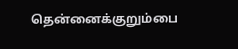தென்னைக்குறும்பை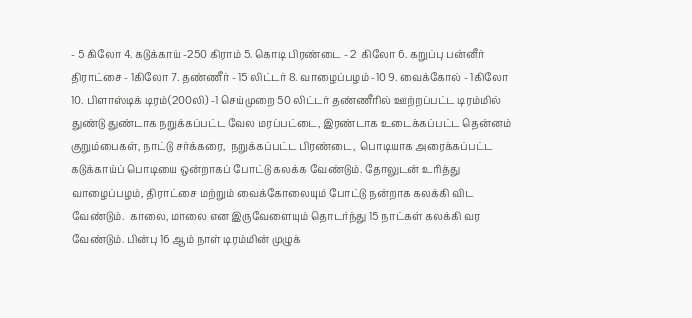- 5 கிலோ 4. கடுக்காய் -250 கிராம் 5. கொடி பிரண்டை - 2  கிலோ 6. கறுப்பு பன்னீர் திராட்சை - 1கிலோ 7. தண்ணீர் - 15 லிட்டர் 8. வாழைப்பழம் -10 9. வைக்கோல் - 1கிலோ 10. பிளாஸ்டிக் டிரம்(200லி) -1 செய்முறை 50 லிட்டர் தண்ணீரில் ஊற்றப்பட்ட டிரம்மில் துண்டு துண்டாக நறுக்கப்பட்ட வேல மரப்பட்டை, இரண்டாக உடைக்கப்பட்ட தென்னம் குறும்பைகள், நாட்டு சர்க்கரை,  நறுக்கப்பட்ட பிரண்டை,  பொடியாக அரைக்கப்பட்ட கடுக்காய்ப் பொடியை ஒன்றாகப் போட்டு கலக்க வேண்டும். தோலுடன் உரித்து வாழைப்பழம், திராட்சை மற்றும் வைக்கோலையும் போட்டு நன்றாக கலக்கி விட வேண்டும்.  காலை, மாலை என இருவேளையும் தொடர்ந்து 15 நாட்கள் கலக்கி வர வேண்டும். பின்பு 16 ஆம் நாள் டிரம்மின் முழுக்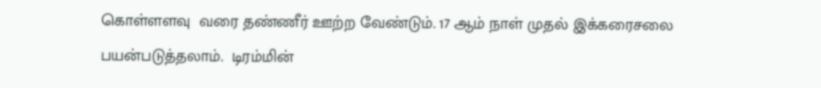கொள்ளளவு  வரை தண்ணீர் ஊற்ற வேண்டும். 17 ஆம் நாள் முதல் இக்கரைசலை பயன்படுத்தலாம்.  டிரம்மின்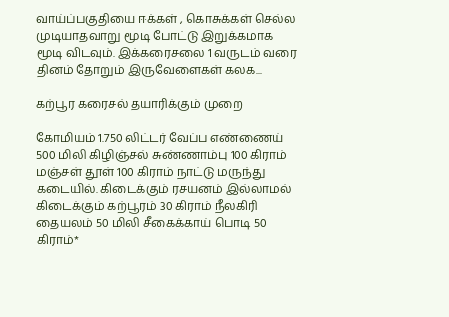வாய்ப்பகுதியை ஈக்கள் , கொசுக்கள் செல்ல முடியாதவாறு மூடி போட்டு இறுக்கமாக மூடி விடவும். இக்கரைசலை 1 வருடம் வரை தினம் தோறும் இருவேளைகள் கலக...

கற்பூர கரைசல் தயாரிக்கும் முறை

கோமியம் 1.750 லிட்டர் வேப்ப எண்ணைய் 500 மிலி கிழிஞ்சல் சுண்ணாம்பு 100 கிராம் மஞ்சள் தூள் 100 கிராம் நாட்டு மருந்து கடையில். கிடைக்கும் ரசயனம் இல்லாமல் கிடைக்கும் கற்பூரம் 30 கிராம் நீலகிரி தையலம் 50 மிலி சீகைக்காய் பொடி 50 கிராம்*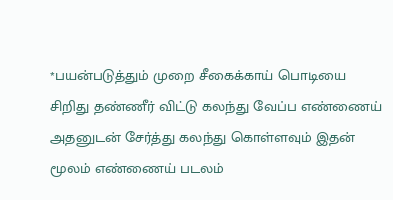*பயன்படுத்தும் முறை சீகைக்காய் பொடியை சிறிது தண்ணீர் விட்டு கலந்து வேப்ப எண்ணைய் அதனுடன் சேர்த்து கலந்து கொள்ளவும் இதன் மூலம் எண்ணைய் படலம்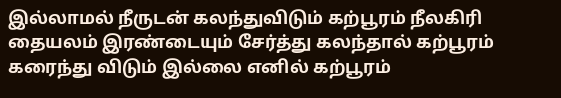இல்லாமல் நீருடன் கலந்துவிடும் கற்பூரம் நீலகிரி தையலம் இரண்டையும் சேர்த்து கலந்தால் கற்பூரம் கரைந்து விடும் இல்லை எனில் கற்பூரம்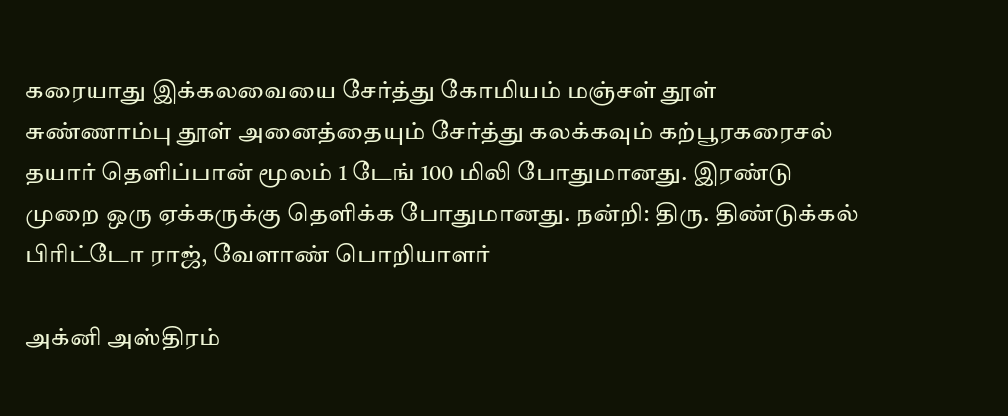கரையாது இக்கலவையை சேர்த்து கோமியம் மஞ்சள் தூள் சுண்ணாம்பு தூள் அனைத்தையும் சேர்த்து கலக்கவும் கற்பூரகரைசல் தயார் தெளிப்பான் மூலம் 1 டேங் 100 மிலி போதுமானது. இரண்டு முறை ஒரு ஏக்கருக்கு தெளிக்க போதுமானது. நன்றி: திரு. திண்டுக்கல் பிரிட்டோ ராஜ், வேளாண் பொறியாளர்

அக்னி அஸ்திரம்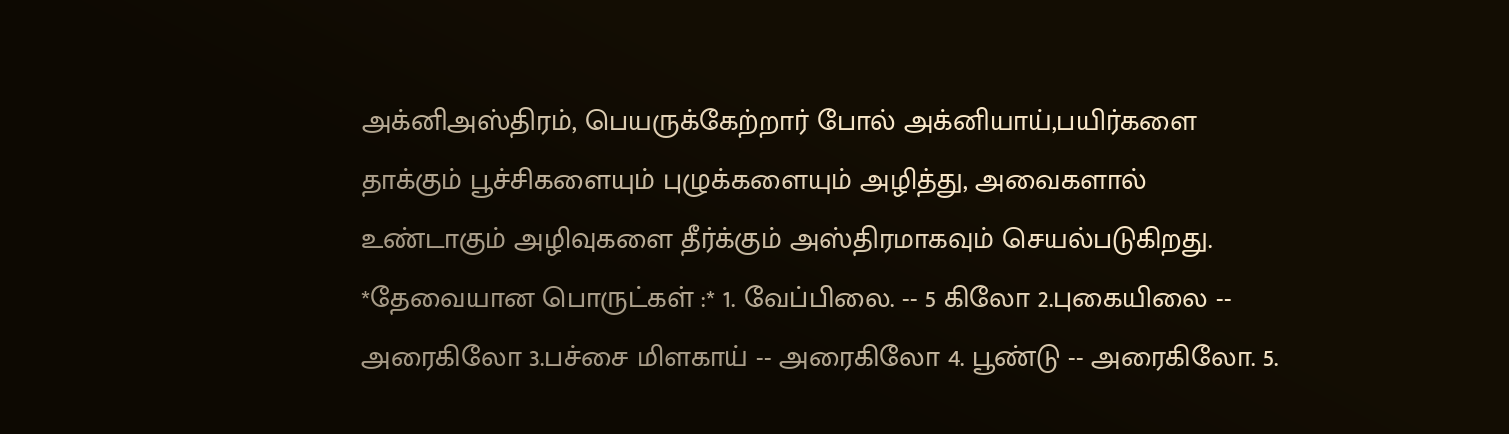அக்னிஅஸ்திரம், பெயருக்கேற்றார் போல் அக்னியாய்,பயிர்களை தாக்கும் பூச்சிகளையும் புழுக்களையும் அழித்து, அவைகளால் உண்டாகும் அழிவுகளை தீர்க்கும் அஸ்திரமாகவும் செயல்படுகிறது. *தேவையான பொருட்கள் :* 1. வேப்பிலை. -- 5 கிலோ 2.புகையிலை -- அரைகிலோ 3.பச்சை மிளகாய் -- அரைகிலோ 4. பூண்டு -- அரைகிலோ. 5.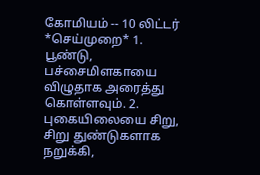கோமியம் -- 10 லிட்டர் *செய்முறை* 1. பூண்டு, பச்சைமிளகாயை விழுதாக அரைத்து கொள்ளவும். 2. புகையிலையை சிறு, சிறு துண்டுகளாக நறுக்கி,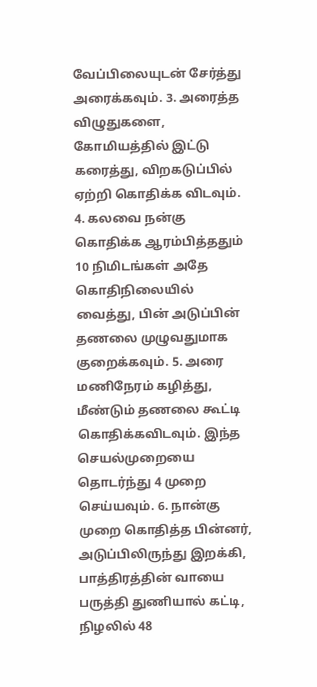வேப்பிலையுடன் சேர்த்து அரைக்கவும். 3. அரைத்த விழுதுகளை, கோமியத்தில் இட்டு கரைத்து, விறகடுப்பில் ஏற்றி கொதிக்க விடவும். 4. கலவை நன்கு கொதிக்க ஆரம்பித்ததும் 10 நிமிடங்கள் அதே கொதிநிலையில் வைத்து, பின் அடுப்பின் தணலை முழுவதுமாக குறைக்கவும். 5. அரை மணிநேரம் கழித்து, மீண்டும் தணலை கூட்டி கொதிக்கவிடவும். இந்த செயல்முறையை தொடர்ந்து 4 முறை செய்யவும். 6. நான்கு முறை கொதித்த பின்னர், அடுப்பிலிருந்து இறக்கி, பாத்திரத்தின் வாயை பருத்தி துணியால் கட்டி, நிழலில் 48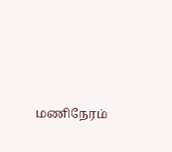மணிநேரம்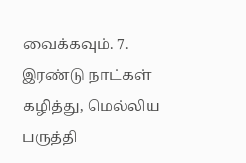வைக்கவும். 7. இரண்டு நாட்கள் கழித்து, மெல்லிய பருத்தி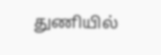துணியில்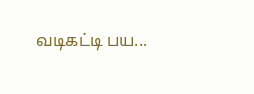வடிகட்டி பய...